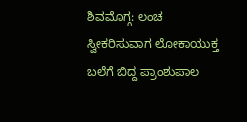ಶಿವಮೊಗ್ಗ: ಲಂಚ ಸ್ವೀಕರಿಸುವಾಗ ಲೋಕಾಯುಕ್ತ ಬಲೆಗೆ ಬಿದ್ದ ಪ್ರಾಂಶುಪಾಲ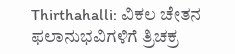Thirthahalli: ವಿಕಲ ಚೇತನ ಫಲಾನುಭವಿಗಳಿಗೆ ತ್ರಿಚಕ್ರ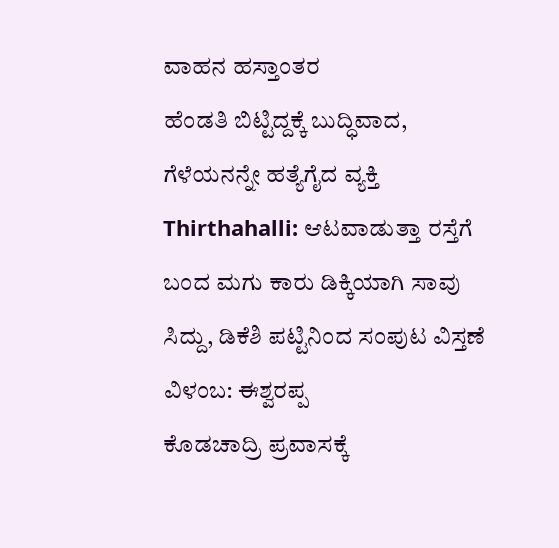ವಾಹನ ಹಸ್ತಾಂತರ
ಹೆಂಡತಿ ಬಿಟ್ಟಿದ್ದಕ್ಕೆ ಬುದ್ಧಿವಾದ, ಗೆಳೆಯನನ್ನೇ ಹತ್ಯೆಗೈದ ವ್ಯಕ್ತಿ
Thirthahalli: ಆಟವಾಡುತ್ತಾ ರಸ್ತೆಗೆ ಬಂದ ಮಗು ಕಾರು ಡಿಕ್ಕಿಯಾಗಿ ಸಾವು
ಸಿದ್ದು, ಡಿಕೆಶಿ ಪಟ್ಟಿನಿಂದ ಸಂಪುಟ ವಿಸ್ತಣೆ ವಿಳಂಬ: ಈಶ್ವರಪ್ಪ
ಕೊಡಚಾದ್ರಿ ಪ್ರವಾಸಕ್ಕೆ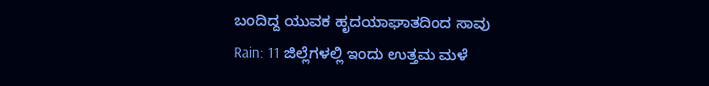ಬಂದಿದ್ದ ಯುವಕ ಹೃದಯಾಘಾತದಿಂದ ಸಾವು
Rain: 11 ಜಿಲ್ಲೆಗಳಲ್ಲಿ ಇಂದು ಉತ್ತಮ ಮಳೆ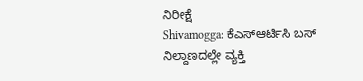ನಿರೀಕ್ಷೆ
Shivamogga: ಕೆಎಸ್ಆರ್ಟಿಸಿ ಬಸ್ ನಿಲ್ದಾಣದಲ್ಲೇ ವ್ಯಕ್ತಿ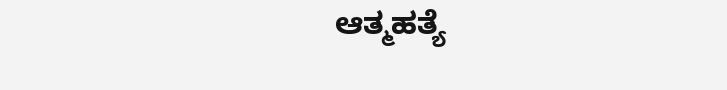ಆತ್ಮಹತ್ಯೆ